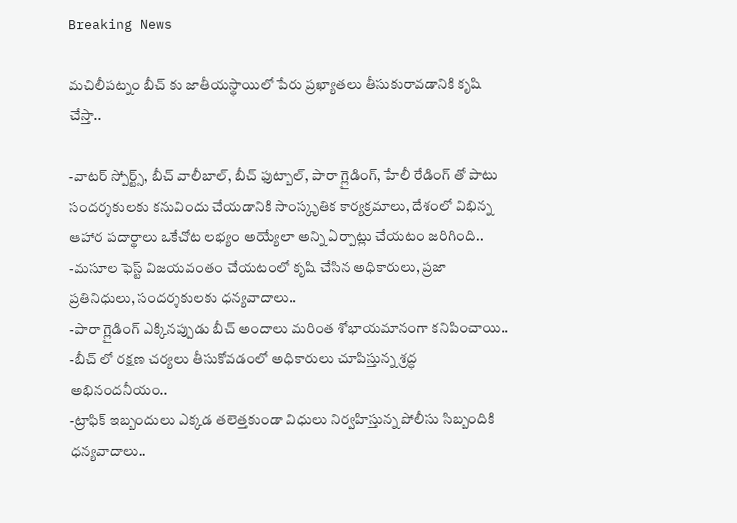Breaking News

మచిలీపట్నం బీచ్ కు జాతీయస్థాయిలో పేరు ప్రఖ్యాతలు తీసుకురావడానికి కృషి చేస్తా..

-వాటర్ స్పోర్ట్స్, బీచ్ వాలీబాల్, బీచ్ ఫుట్బాల్, పారా గ్లైడింగ్, హేలీ రేడింగ్ తో పాటు సందర్శకులకు కనువిందు చేయడానికి సాంస్కృతిక కార్యక్రమాలు, దేశంలో విభిన్న ఆహార పదార్థాలు ఒకేచోట లభ్యం అయ్యేలా అన్ని ఏర్పాట్లు చేయటం జరిగింది..
-మసూల ఫెస్ట్ విజయవంతం చేయటంలో కృషి చేసిన అధికారులు, ప్రజా ప్రతినిధులు, సందర్శకులకు ధన్యవాదాలు..
-పారా గ్లైడింగ్ ఎక్కినప్పుడు బీచ్ అందాలు మరింత శోభాయమానంగా కనిపించాయి..
-బీచ్ లో రక్షణ చర్యలు తీసుకోవడంలో అధికారులు చూపిస్తున్న శ్రద్ధ అభినందనీయం..
-ట్రాఫిక్ ఇబ్బందులు ఎక్కడ తలెత్తకుండా విధులు నిర్వహిస్తున్న పోలీసు సిబ్బందికి ధన్యవాదాలు..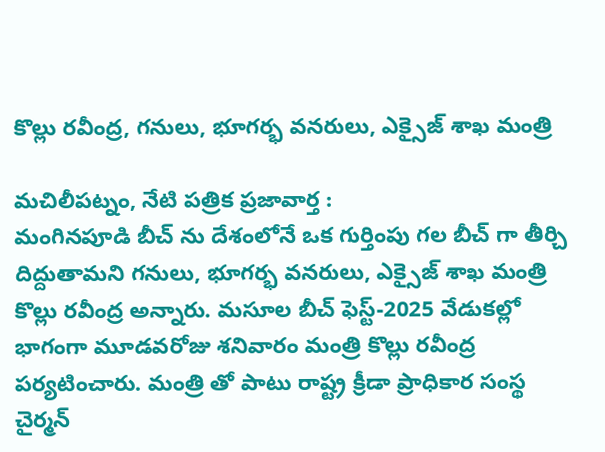కొల్లు రవీంద్ర, గనులు, భూగర్భ వనరులు, ఎక్సైజ్ శాఖ మంత్రి

మచిలీపట్నం, నేటి పత్రిక ప్రజావార్త :
మంగినపూడి బీచ్ ను దేశంలోనే ఒక గుర్తింపు గల బీచ్ గా తీర్చి దిద్దుతామని గనులు, భూగర్భ వనరులు, ఎక్సైజ్ శాఖ మంత్రి కొల్లు రవీంద్ర అన్నారు. మసూల బీచ్ ఫెస్ట్-2025 వేడుకల్లో భాగంగా మూడవరోజు శనివారం మంత్రి కొల్లు రవీంద్ర పర్యటించారు. మంత్రి తో పాటు రాష్ట్ర క్రీడా ప్రాధికార సంస్థ చైర్మన్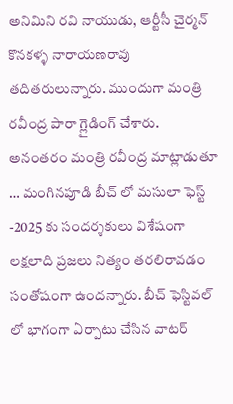అనిమిని రవి నాయుడు, ఆర్టీసీ చైర్మన్ కొనకళ్ళ నారాయణరావు తదితరులున్నారు. ముందుగా మంత్రి రవీంద్ర పారా గ్లైడింగ్ చేశారు.
అనంతరం మంత్రి రవీంద్ర మాట్లాడుతూ … మంగినపూడి బీచ్ లో మసులా ఫెస్ట్ -2025 కు సందర్శకులు విశేషంగా లక్షలాది ప్రజలు నిత్యం తరలిరావడం సంతోషంగా ఉందన్నారు. బీచ్ ఫెస్టివల్ లో భాగంగా ఏర్పాటు చేసిన వాటర్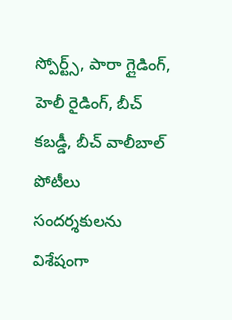స్పోర్ట్స్, పారా గ్లైడింగ్, హెలీ రైడింగ్, బీచ్ కబడ్డీ, బీచ్ వాలీబాల్ పోటీలు సందర్శకులను విశేషంగా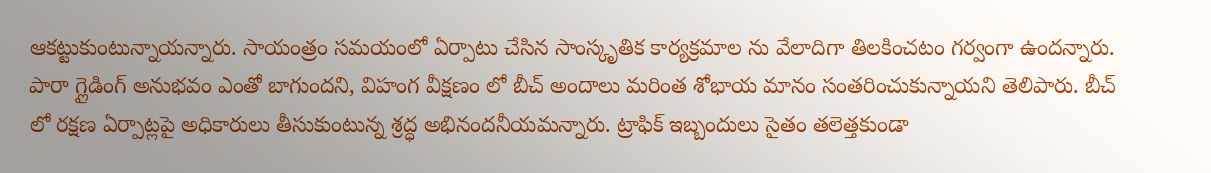ఆకట్టుకుంటున్నాయన్నారు. సాయంత్రం సమయంలో ఏర్పాటు చేసిన సాంస్కృతిక కార్యక్రమాల ను వేలాదిగా తిలకించటం గర్వంగా ఉందన్నారు. పారా గ్లైడింగ్ అనుభవం ఎంతో బాగుందని, విహంగ వీక్షణం లో బీచ్ అందాలు మరింత శోభాయ మానం సంతరించుకున్నాయని తెలిపారు. బీచ్ లో రక్షణ ఏర్పాట్లపై అధికారులు తీసుకుంటున్న శ్రద్ధ అభినందనీయమన్నారు. ట్రాఫిక్ ఇబ్బందులు సైతం తలెత్తకుండా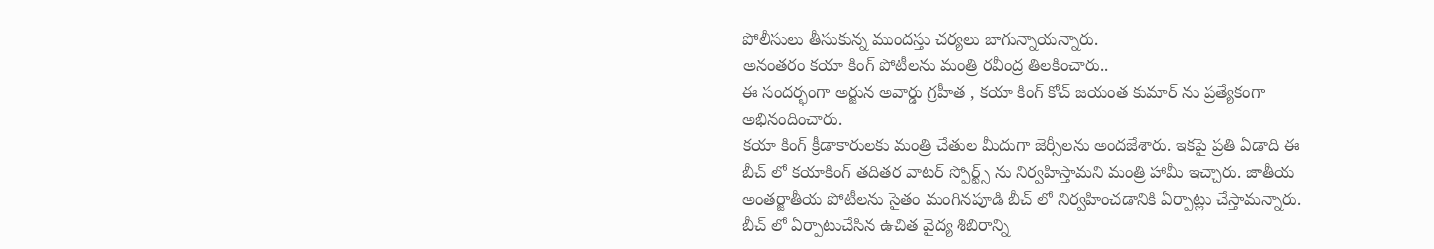పోలీసులు తీసుకున్న ముందస్తు చర్యలు బాగున్నాయన్నారు.
అనంతరం కయా కింగ్ పోటీలను మంత్రి రవీంద్ర తిలకించారు..
ఈ సందర్భంగా అర్జున అవార్డు గ్రహీత , కయా కింగ్ కోచ్ జయంత కుమార్ ను ప్రత్యేకంగా అభినందించారు.
కయా కింగ్ క్రీడాకారులకు మంత్రి చేతుల మీదుగా జెర్సీలను అందజేశారు. ఇకపై ప్రతి ఏడాది ఈ బీచ్ లో కయాకింగ్ తదితర వాటర్ స్పోర్ట్స్ ను నిర్వహిస్తామని మంత్రి హామీ ఇచ్చారు. జాతీయ అంతర్జాతీయ పోటీలను సైతం మంగినపూడి బీచ్ లో నిర్వహించడానికి ఏర్పాట్లు చేస్తామన్నారు.
బీచ్ లో ఏర్పాటుచేసిన ఉచిత వైద్య శిబిరాన్ని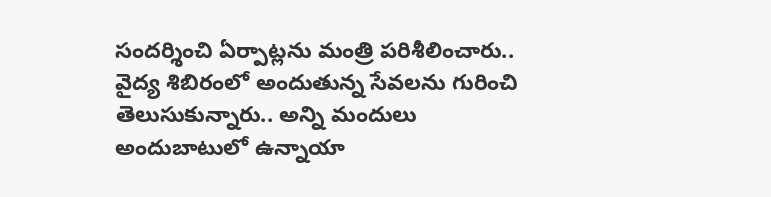సందర్శించి ఏర్పాట్లను మంత్రి పరిశీలించారు.. వైద్య శిబిరంలో అందుతున్న సేవలను గురించి తెలుసుకున్నారు.. అన్ని మందులు అందుబాటులో ఉన్నాయా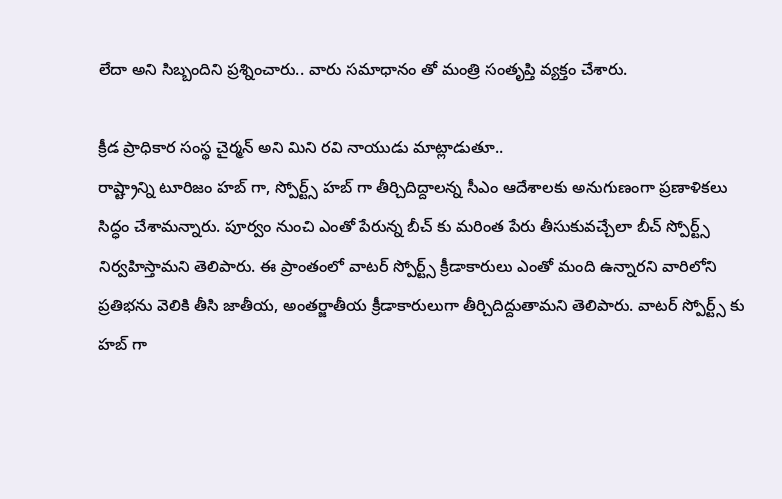లేదా అని సిబ్బందిని ప్రశ్నించారు.. వారు సమాధానం తో మంత్రి సంతృప్తి వ్యక్తం చేశారు.

క్రీడ ప్రాధికార సంస్థ చైర్మన్ అని మిని రవి నాయుడు మాట్లాడుతూ..
రాష్ట్రాన్ని టూరిజం హబ్ గా, స్పోర్ట్స్ హబ్ గా తీర్చిదిద్దాలన్న సీఎం ఆదేశాలకు అనుగుణంగా ప్రణాళికలు సిద్ధం చేశామన్నారు. పూర్వం నుంచి ఎంతో పేరున్న బీచ్ కు మరింత పేరు తీసుకువచ్చేలా బీచ్ స్పోర్ట్స్ నిర్వహిస్తామని తెలిపారు. ఈ ప్రాంతంలో వాటర్ స్పోర్ట్స్ క్రీడాకారులు ఎంతో మంది ఉన్నారని వారిలోని ప్రతిభను వెలికి తీసి జాతీయ, అంతర్జాతీయ క్రీడాకారులుగా తీర్చిదిద్దుతామని తెలిపారు. వాటర్ స్పోర్ట్స్ కు హబ్ గా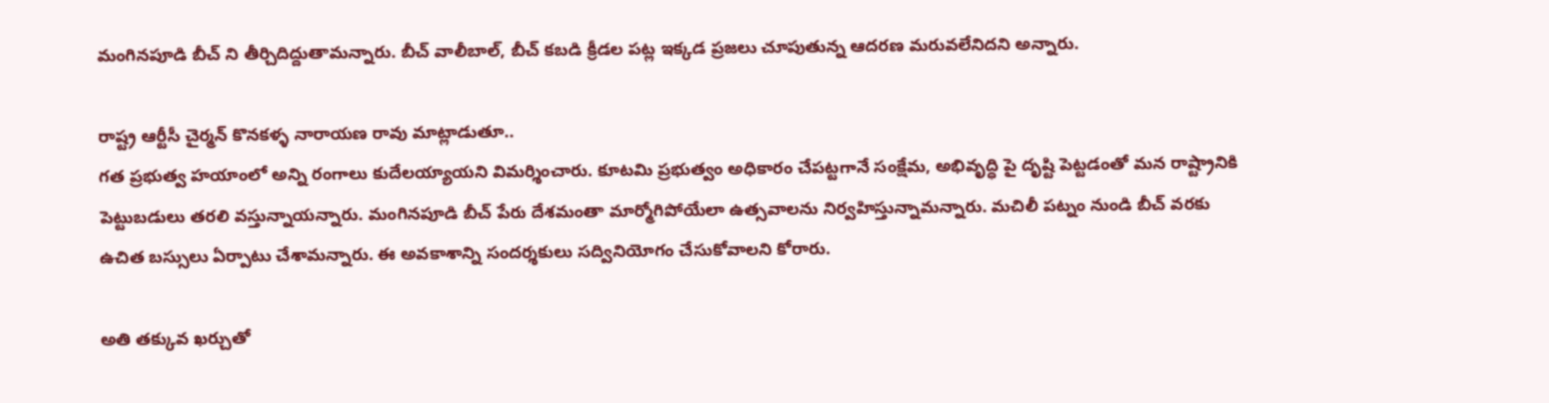మంగినపూడి బీచ్ ని తీర్చిదిద్దుతామన్నారు. బీచ్ వాలీబాల్, బీచ్ కబడి క్రీడల పట్ల ఇక్కడ ప్రజలు చూపుతున్న ఆదరణ మరువలేనిదని అన్నారు.

రాష్ట్ర ఆర్టీసీ చైర్మన్ కొనకళ్ళ నారాయణ రావు మాట్లాడుతూ..
గత ప్రభుత్వ హయాంలో అన్ని రంగాలు కుదేలయ్యాయని విమర్శించారు. కూటమి ప్రభుత్వం అధికారం చేపట్టగానే సంక్షేమ, అభివృద్ధి పై దృష్టి పెట్టడంతో మన రాష్ట్రానికి పెట్టుబడులు తరలి వస్తున్నాయన్నారు. మంగినపూడి బీచ్ పేరు దేశమంతా మార్మోగిపోయేలా ఉత్సవాలను నిర్వహిస్తున్నామన్నారు. మచిలీ పట్నం నుండి బీచ్ వరకు ఉచిత బస్సులు ఏర్పాటు చేశామన్నారు. ఈ అవకాశాన్ని సందర్శకులు సద్వినియోగం చేసుకోవాలని కోరారు.

అతి తక్కువ ఖర్చుతో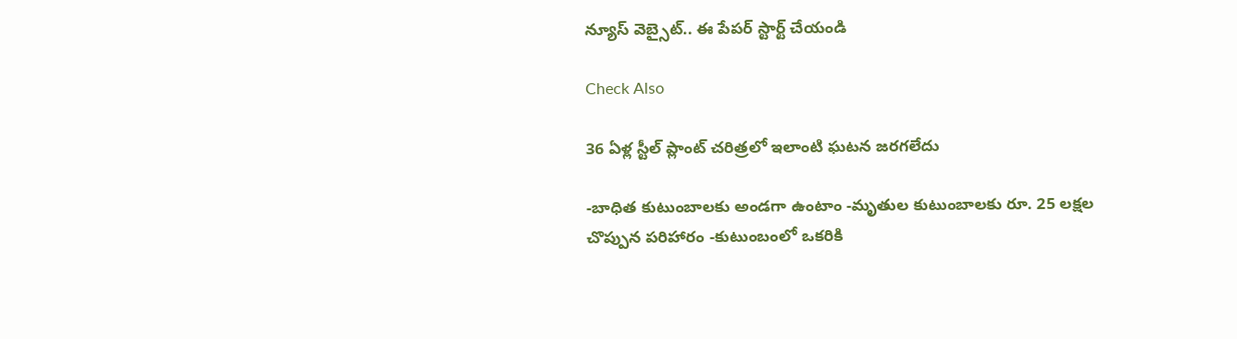న్యూస్ వెబ్సైట్.. ఈ పేపర్ స్టార్ట్ చేయండి

Check Also

36 ఏళ్ల స్టీల్ ప్లాంట్ చరిత్రలో ఇలాంటి ఘటన జరగలేదు

-బాధిత కుటుంబాలకు అండగా ఉంటాం -మృతుల కుటుంబాలకు రూ. 25 లక్షల చొప్పున పరిహారం -కుటుంబంలో ఒకరికి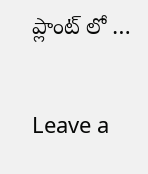ప్లాంట్ లో …

Leave a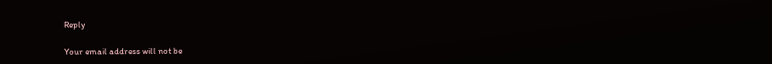Reply

Your email address will not be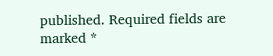published. Required fields are marked *